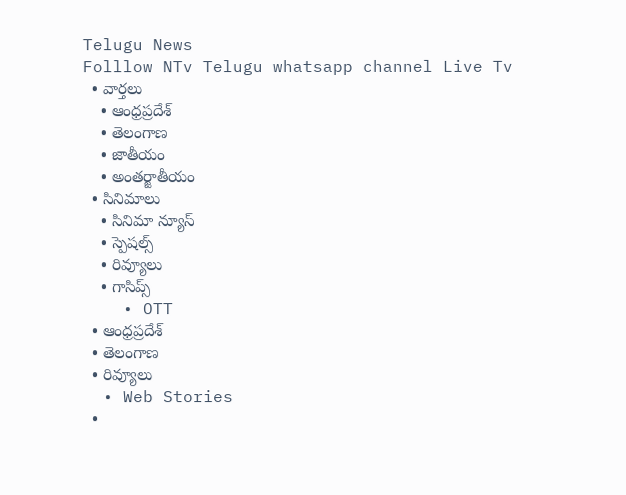Telugu News
Folllow NTv Telugu whatsapp channel Live Tv
  • వార్తలు
    • ఆంధ్రప్రదేశ్
    • తెలంగాణ
    • జాతీయం
    • అంతర్జాతీయం
  • సినిమాలు
    • సినిమా న్యూస్
    • స్పెషల్స్
    • రివ్యూలు
    • గాసిప్స్
    • OTT
  • ఆంధ్రప్రదేశ్
  • తెలంగాణ
  • రివ్యూలు
  • Web Stories
  •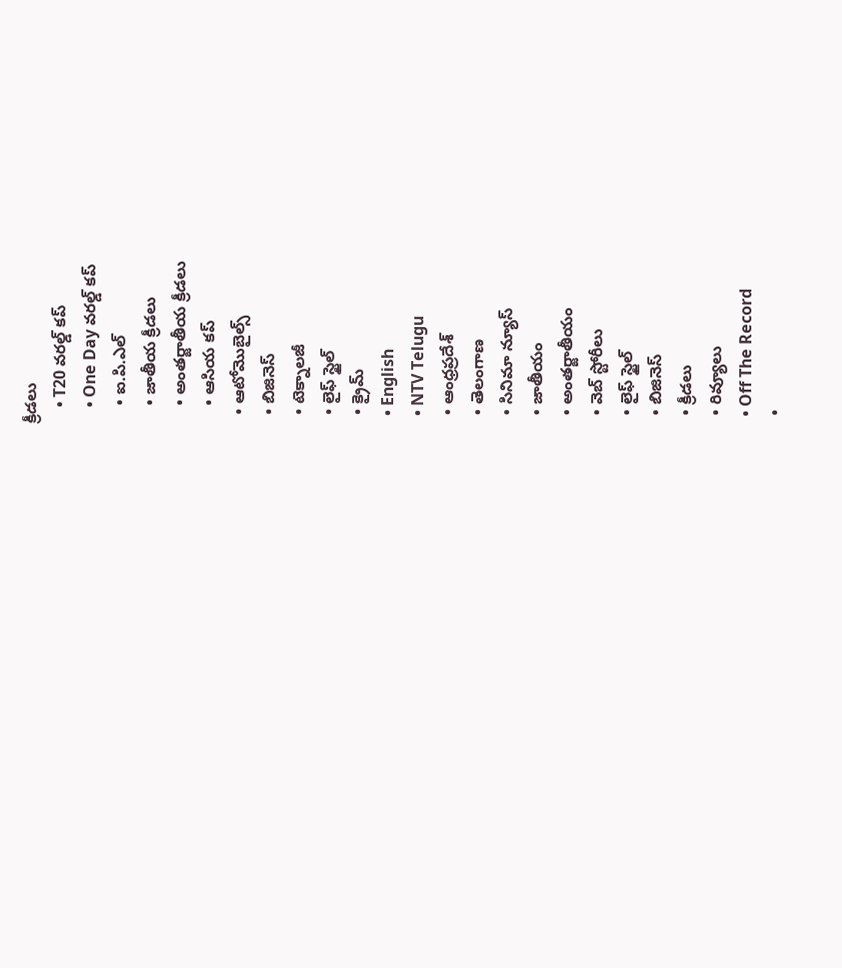క్రీడలు
    • T20 వరల్డ్ కప్
    • One Day వరల్డ్ కప్
    • ఐ.పి.ఎల్
    • జాతీయ క్రీడలు
    • అంతర్జాతీయ క్రీడలు
    • ఆసియ కప్
  • ఆటోమొబైల్స్
  • బిజినెస్‌
  • టెక్నాలజీ
  • లైఫ్ స్టైల్
  • క్రైమ్
  • English
  • NTV Telugu
  • ఆంధ్రప్రదేశ్
  • తెలంగాణ
  • సినిమా న్యూస్
  • జాతీయం
  • అంతర్జాతీయం
  • వెబ్ స్టోరీలు
  • లైఫ్ స్టైల్
  • బిజినెస్‌
  • క్రీడలు
  • రివ్యూలు
  • Off The Record
  •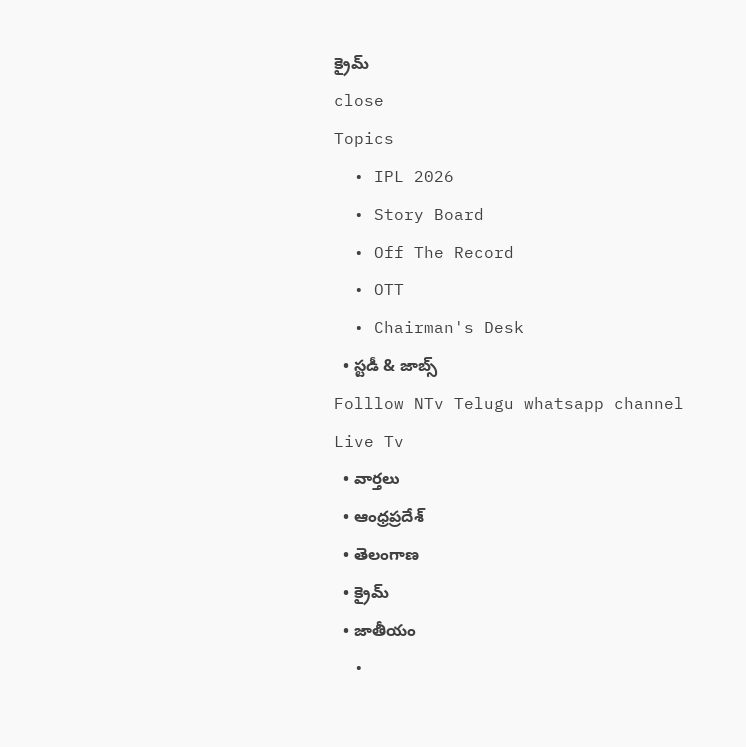క్రైమ్
close
Topics
  • IPL 2026
  • Story Board
  • Off The Record
  • OTT
  • Chairman's Desk
  • స్టడీ & జాబ్స్
Folllow NTv Telugu whatsapp channel Live Tv
  • వార్తలు
  • ఆంధ్రప్రదేశ్
  • తెలంగాణ
  • క్రైమ్
  • జాతీయం
  •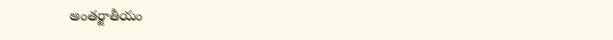అంతర్జాతీయం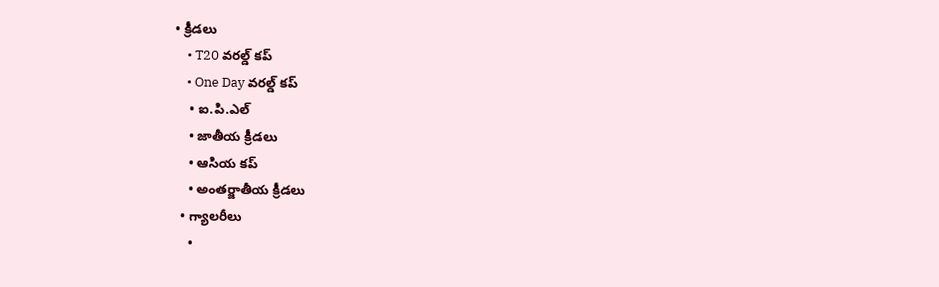• క్రీడలు
    • T20 వరల్డ్ కప్
    • One Day వరల్డ్ కప్
    • ఐ.పి.ఎల్
    • జాతీయ క్రీడలు
    • ఆసియ కప్
    • అంతర్జాతీయ క్రీడలు
  • గ్యాలరీలు
    •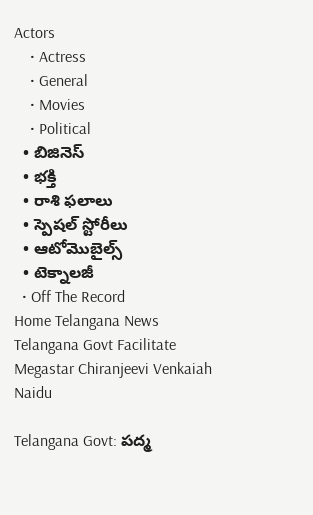Actors
    • Actress
    • General
    • Movies
    • Political
  • బిజినెస్‌
  • భక్తి
  • రాశి ఫలాలు
  • స్పెషల్‌ స్టోరీలు
  • ఆటోమొబైల్స్
  • టెక్నాలజీ
  • Off The Record
Home Telangana News Telangana Govt Facilitate Megastar Chiranjeevi Venkaiah Naidu

Telangana Govt: పద్మ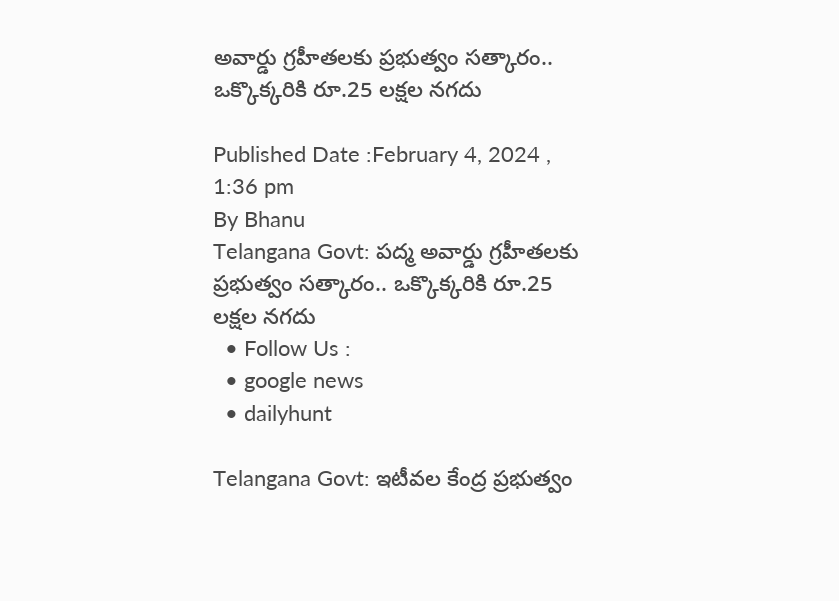అవార్డు గ్రహీతలకు ప్రభుత్వం సత్కారం.. ఒక్కొక్కరికి రూ.25 లక్షల నగదు

Published Date :February 4, 2024 , 1:36 pm
By Bhanu
Telangana Govt: పద్మ అవార్డు గ్రహీతలకు ప్రభుత్వం సత్కారం.. ఒక్కొక్కరికి రూ.25 లక్షల నగదు
  • Follow Us :
  • google news
  • dailyhunt

Telangana Govt: ఇటీవల కేంద్ర ప్రభుత్వం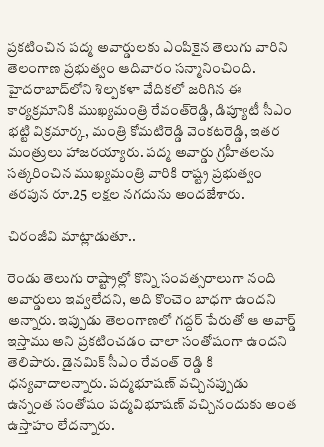ప్రకటించిన పద్మ అవార్డులకు ఎంపికైన తెలుగు వారిని తెలంగాణ ప్రభుత్వం ఆదివారం సన్మానించింది. హైదరాబాద్‌లోని శిల్పకళా వేదికలో జరిగిన ఈ కార్యక్రమానికి ముఖ్యమంత్రి రేవంత్‌రెడ్డి, డిప్యూటీ సీఎం భట్టి విక్రమార్క, మంత్రి కోమటిరెడ్డి వెంకటరెడ్డి, ఇతర మంత్రులు హాజరయ్యారు. పద్మ అవార్డు గ్రహీతలను సత్కరించిన ముఖ్యమంత్రి వారికి రాష్ట్ర ప్రభుత్వం తరపున రూ.25 లక్షల నగదును అందజేశారు.

చిరంజీవి మాట్లాడుతూ..

రెండు తెలుగు రాష్ట్రాల్లో కొన్ని సంవత్సరాలుగా నంది అవార్డులు ఇవ్వలేదని, అది కొంచెం బాధగా ఉందని అన్నారు. ఇప్పుడు తెలంగాణలో గద్దర్ పేరుతో ఆ అవార్డ్ ఇస్తాము అని ప్రకటించడం చాలా సంతోషంగా ఉందని తెలిపారు. డైనమిక్ సీఎం రేవంత్ రెడ్డి కి ధన్యవాదాలన్నారు. పద్మభూషణ్ వచ్చినప్పుడు ఉన్నంత సంతోషం పద్మవిభూషణ్ వచ్చినందుకు అంత ఉస్తాహం లేదన్నారు.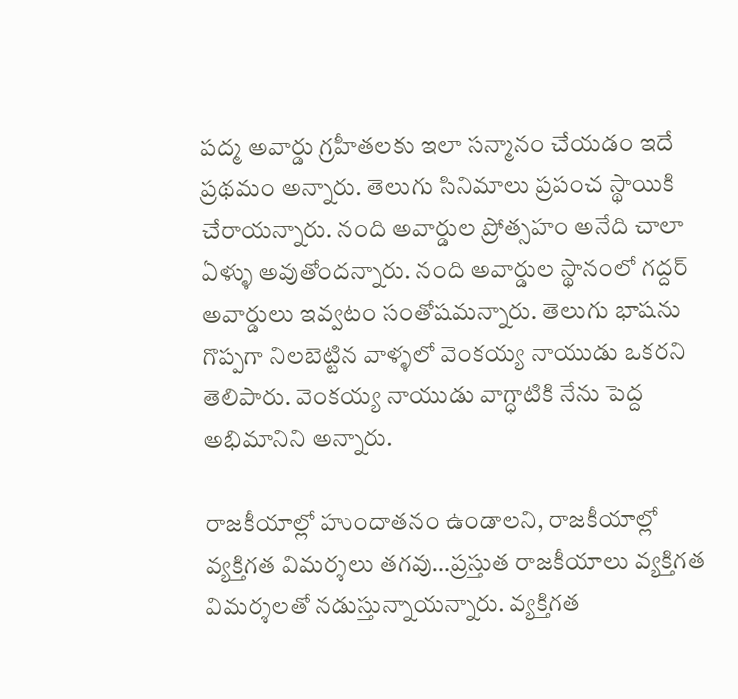పద్మ అవార్డు గ్రహీతలకు ఇలా సన్మానం చేయడం ఇదే ప్రథమం అన్నారు. తెలుగు సినిమాలు ప్రపంచ స్థాయికి చేరాయన్నారు. నంది అవార్డుల ప్రోత్సహం అనేది చాలా ఏళ్ళు అవుతోందన్నారు. నంది అవార్డుల స్థానంలో గద్దర్ అవార్డులు ఇవ్వటం సంతోషమన్నారు. తెలుగు భాషను గొప్పగా నిలబెట్టిన వాళ్ళలో వెంకయ్య నాయుడు ఒకరని తెలిపారు. వెంకయ్య నాయుడు వాగ్ధాటికి నేను పెద్ద అభిమానిని అన్నారు.

రాజకీయాల్లో హుందాతనం ఉండాలని, రాజకీయాల్లో వ్యక్తిగత విమర్శలు తగవు…ప్రస్తుత రాజకీయాలు వ్యక్తిగత విమర్శలతో నడుస్తున్నాయన్నారు. వ్యక్తిగత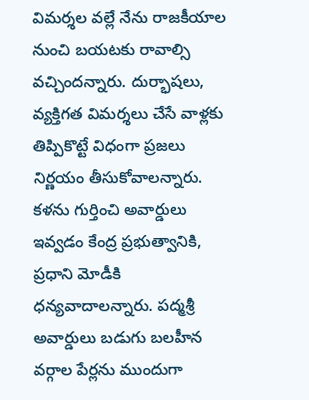విమర్శల వల్లే నేను రాజకీయాల నుంచి బయటకు రావాల్సి వచ్చిందన్నారు. దుర్భాషలు, వ్యక్తిగత విమర్శలు చేసే వాళ్లకు తిప్పికొట్టే విధంగా ప్రజలు నిర్ణయం తీసుకోవాలన్నారు. కళను గుర్తించి అవార్డులు ఇవ్వడం కేంద్ర ప్రభుత్వానికి, ప్రధాని మోడీకి ధన్యవాదాలన్నారు. పద్మశ్రీ అవార్డులు బడుగు బలహీన వర్గాల పేర్లను ముందుగా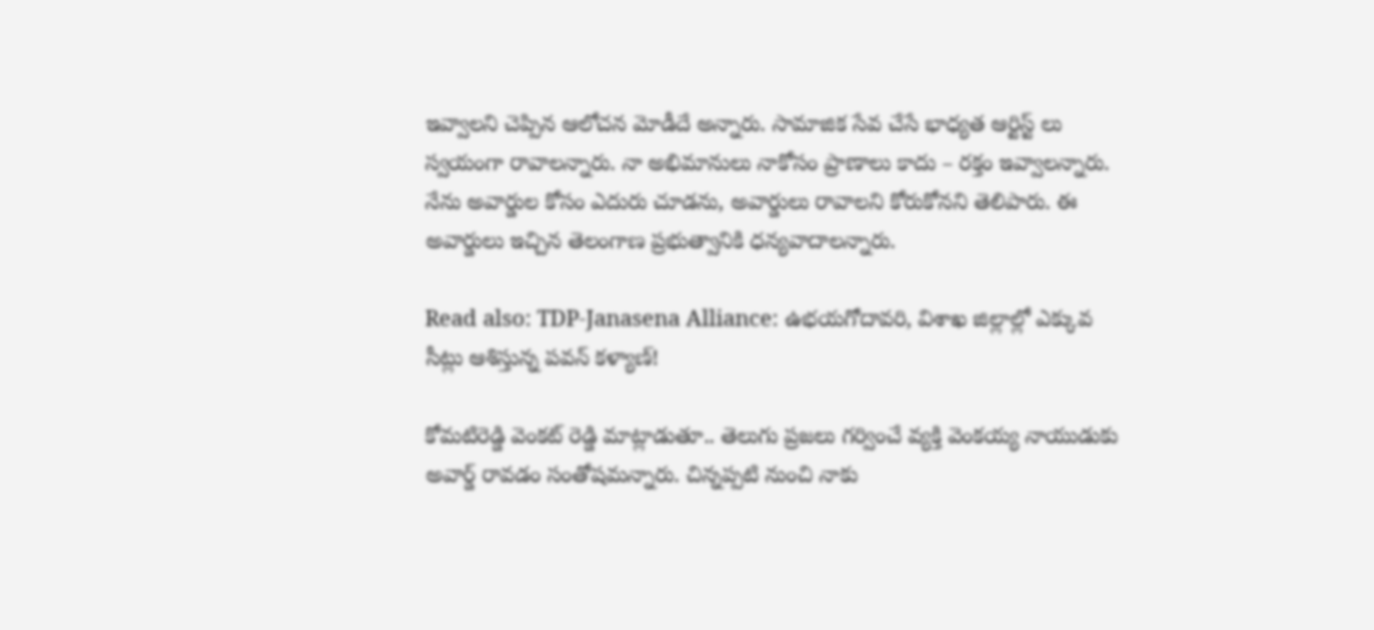ఇవ్వాలని చెప్పిన ఆలోచన మోడీదే అన్నారు. సామాజిక సేవ చేసే భాధ్యత ఆర్టిస్ట్ లు స్వయంగా రావాలన్నారు. నా అభిమానులు నాకోసం ప్రాణాలు కాదు – రక్తం ఇవ్వాలన్నారు. నేను అవార్డుల కోసం ఎదురు చూడను, అవార్డులు రావాలని కోరుకోనని తెలిపారు. ఈ అవార్డులు ఇచ్చిన తెలంగాణ ప్రభుత్వానికి ధన్యవాదాలన్నారు.

Read also: TDP-Janasena Alliance: ఉభయగోదావరి, విశాఖ జిల్లాల్లో ఎక్కువ సీట్లు ఆశిస్తున్న పవన్ కళ్యాణ్!

కోమటిరెడ్డి వెంకట్ రెడ్డి మాట్లాడుతూ.. తెలుగు ప్రజలు గర్వించే వ్యక్తి వెంకయ్య నాయుడుకు అవార్డ్ రావడం సంతోషమన్నారు. చిన్నప్పటి నుంచి నాకు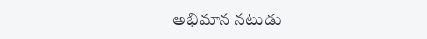అభిమాన నటుడు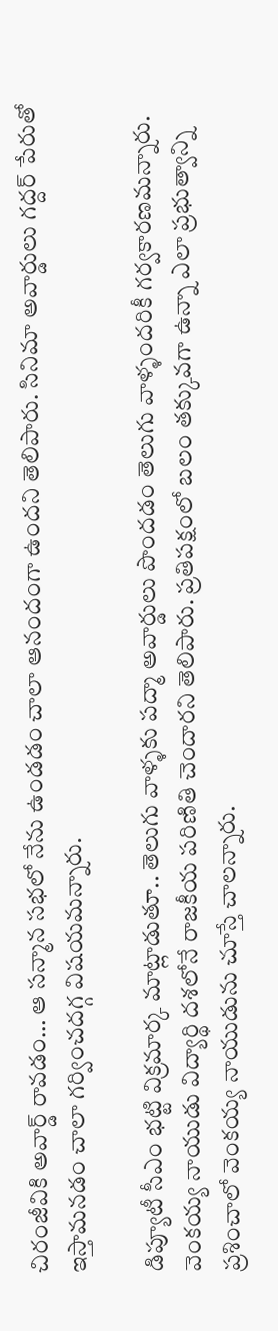చిరంజీవికి అవార్డ్ రావడం… ఆ సన్మాన సభలో నేను ఉండడం చాలా ఆనందంగా ఉందని తెలిపారు. సినిమా అవార్డులు గద్దర్ పేరుతో ఇస్తామనడం చాలా గర్వించదగ్గ విషయమన్నారు.

డిప్యూటీ సీఎం భట్టి విక్రమార్క మాట్లాడుతూ.. తెలుగు వాళ్ళకు పద్మా అవార్డులు పొందడం తెలుగు వాళ్ళందరికీ గర్వకారణమన్నారు. వెంకయ్య నాయుడు విద్యార్థి దశలోనే రాజకీయ పరిణితి చెందారని తెలిపారు. ప్రతిపక్షంలో బలం తక్కువగా ఉన్నా ఎలా ప్రభుత్వాన్ని ప్రశించాలో వెంకయ్య నాయుడును చూస్తే చాలన్నారు.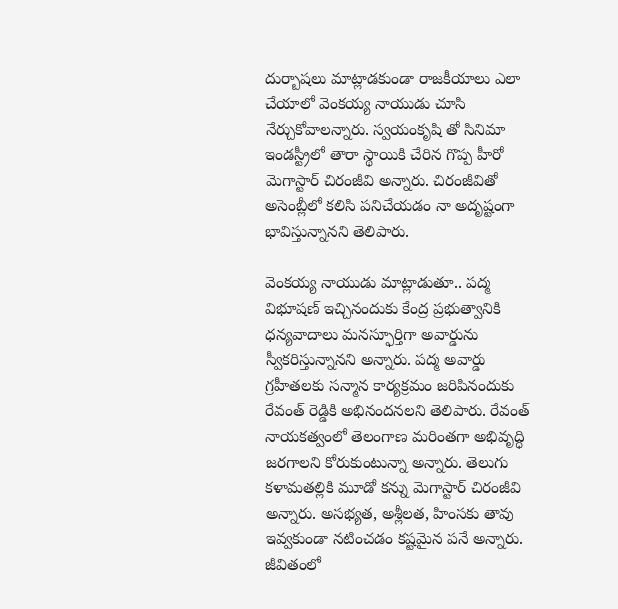దుర్బాషలు మాట్లాడకుండా రాజకీయాలు ఎలా చేయాలో వెంకయ్య నాయుడు చూసి నేర్చుకోవాలన్నారు. స్వయంకృషి తో సినిమా ఇండస్ట్రీలో తారా స్థాయికి చేరిన గొప్ప హీరో మెగాస్టార్ చిరంజీవి అన్నారు. చిరంజీవితో అసెంబ్లీలో కలిసి పనిచేయడం నా అదృష్టంగా భావిస్తున్నానని తెలిపారు.

వెంకయ్య నాయుడు మాట్లాడుతూ.. పద్మ విభూషణ్ ఇచ్చినందుకు కేంద్ర ప్రభుత్వానికి ధన్యవాదాలు మనస్ఫూర్తిగా అవార్డును స్వీకరిస్తున్నానని అన్నారు. పద్మ అవార్డు గ్రహీతలకు సన్మాన కార్యక్రమం జరిపినందుకు రేవంత్ రెడ్డికి అభినందనలని తెలిపారు. రేవంత్ నాయకత్వంలో తెలంగాణ మరింతగా అభివృద్ధి జరగాలని కోరుకుంటున్నా అన్నారు. తెలుగు కళామతల్లికి మూడో కన్ను మెగాస్టార్ చిరంజీవి అన్నారు. అసభ్యత, అశ్లీలత, హింసకు తావు ఇవ్వకుండా నటించడం కష్టమైన పనే అన్నారు. జీవితంలో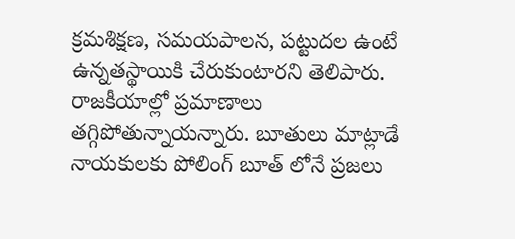క్రమశిక్షణ, సమయపాలన, పట్టుదల ఉంటే ఉన్నతస్థాయికి చేరుకుంటారని తెలిపారు. రాజకీయాల్లో ప్రమాణాలు తగ్గిపోతున్నాయన్నారు. బూతులు మాట్లాడే నాయకులకు పోలింగ్ బూత్ లోనే ప్రజలు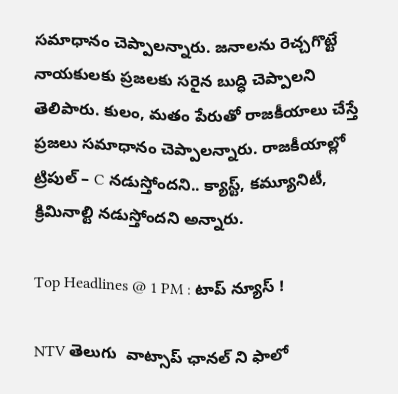సమాధానం చెప్పాలన్నారు. జనాలను రెచ్చగొట్టే నాయకులకు ప్రజలకు సరైన బుద్ధి చెప్పాలని తెలిపారు. కులం, మతం పేరుతో రాజకీయాలు చేస్తే ప్రజలు సమాధానం చెప్పాలన్నారు. రాజకీయాల్లో ట్రిపుల్ – C నడుస్తోందని.. క్యాస్ట్, కమ్యూనిటీ, క్రిమినాల్టి నడుస్తోందని అన్నారు.

Top Headlines @ 1 PM : టాప్‌ న్యూస్‌ !

NTV తెలుగు  వాట్సాప్ ఛానల్ ని ఫాలో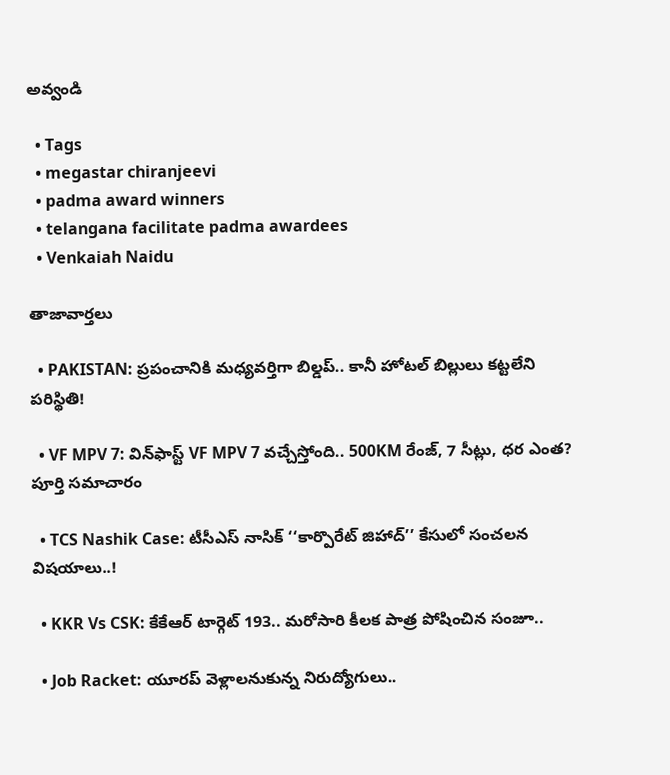అవ్వండి

  • Tags
  • megastar chiranjeevi
  • padma award winners
  • telangana facilitate padma awardees
  • Venkaiah Naidu

తాజావార్తలు

  • PAKISTAN: ప్రపంచానికి మధ్యవర్తిగా బిల్డప్.. కానీ హోటల్ బిల్లులు కట్టలేని పరిస్థితి!

  • VF MPV 7: విన్‌ఫాస్ట్ VF MPV 7 వచ్చేస్తోంది.. 500KM రేంజ్, 7 సీట్లు, ధర ఎంత? పూర్తి సమాచారం

  • TCS Nashik Case: టీసీఎస్ నాసిక్ ‘‘కార్పొరేట్ జిహాద్’’ కేసులో సంచలన విషయాలు..!

  • KKR Vs CSK: కేకేఆర్ టార్గెట్ 193.. మరోసారి కీలక పాత్ర పోషించిన సంజూ..

  • Job Racket: యూరప్ వెళ్లాలనుకున్న నిరుద్యోగులు..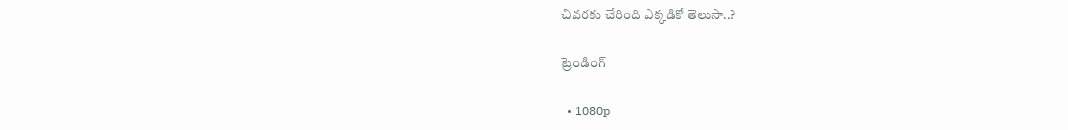చివరకు చేరింది ఎక్కడికో తెలుసా..?

ట్రెండింగ్‌

  • 1080p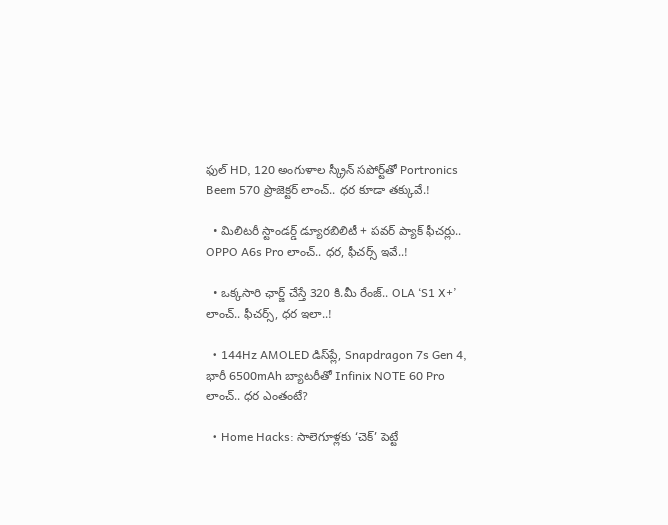ఫుల్ HD, 120 అంగుళాల స్క్రీన్ సపోర్ట్‌తో Portronics Beem 570 ప్రొజెక్టర్ లాంచ్.. ధర కూడా తక్కువే.!

  • మిలిటరీ స్టాండర్డ్ డ్యూరబిలిటీ + పవర్ ప్యాక్ ఫీచర్లు.. OPPO A6s Pro లాంచ్.. ధర, ఫీచర్స్ ఇవే..!

  • ఒక్కసారి ఛార్జ్ చేస్తే 320 కి.మీ రేంజ్.. OLA ‘S1 X+’ లాంచ్.. ఫీచర్స్, ధర ఇలా..!

  • 144Hz AMOLED డిస్‌ప్లే, Snapdragon 7s Gen 4, భారీ 6500mAh బ్యాటరీతో Infinix NOTE 60 Pro లాంచ్.. ధర ఎంతంటే?

  • Home Hacks: సాలెగూళ్లకు ‘చెక్’ పెట్టే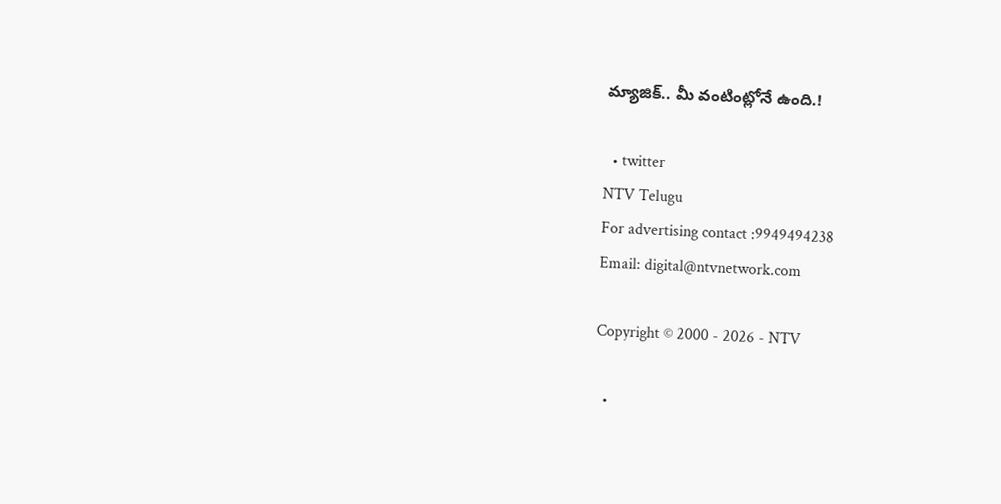మ్యాజిక్.. మీ వంటింట్లోనే ఉంది.!

  • twitter
NTV Telugu
For advertising contact :9949494238
Email: digital@ntvnetwork.com

Copyright © 2000 - 2026 - NTV

  •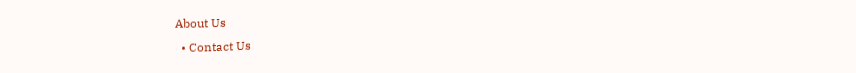About Us
  • Contact Us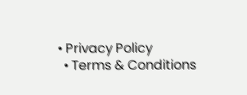• Privacy Policy
  • Terms & Conditions